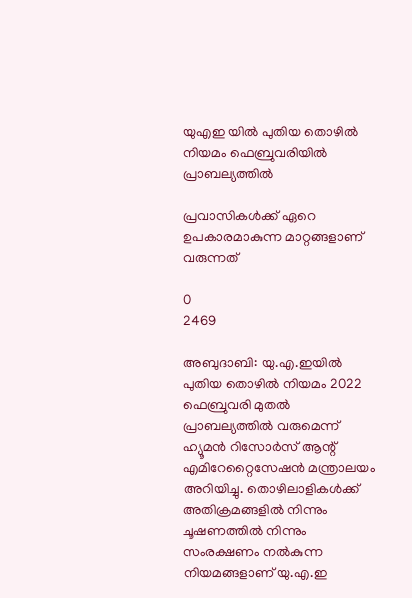യുഎഇ യിൽ പുതിയ തൊഴിൽ നിയമം ഫെബ്രുവരിയിൽ പ്രാബല്യത്തിൽ

പ്രവാസികൾക്ക് ഏറെ ഉപകാരമാകുന്ന മാറ്റങ്ങളാണ് വരുന്നത്

0
2469

അബുദാബി: യു.എ.ഇയിൽ പുതിയ തൊഴിൽ നിയമം 2022 ഫെബ്രുവരി മുതൽ പ്രാബല്യത്തിൽ വരുമെന്ന് ഹ്യൂമൻ റിസോർസ് ആന്റ് എമിറേറ്റൈസേഷൻ മന്ത്രാലയം അറിയിച്ചു. തൊഴിലാളികൾക്ക് അതിക്രമങ്ങളിൽ നിന്നും ചൂഷണത്തിൽ നിന്നും സംരക്ഷണം നൽകുന്ന നിയമങ്ങളാണ് യു.എ.ഇ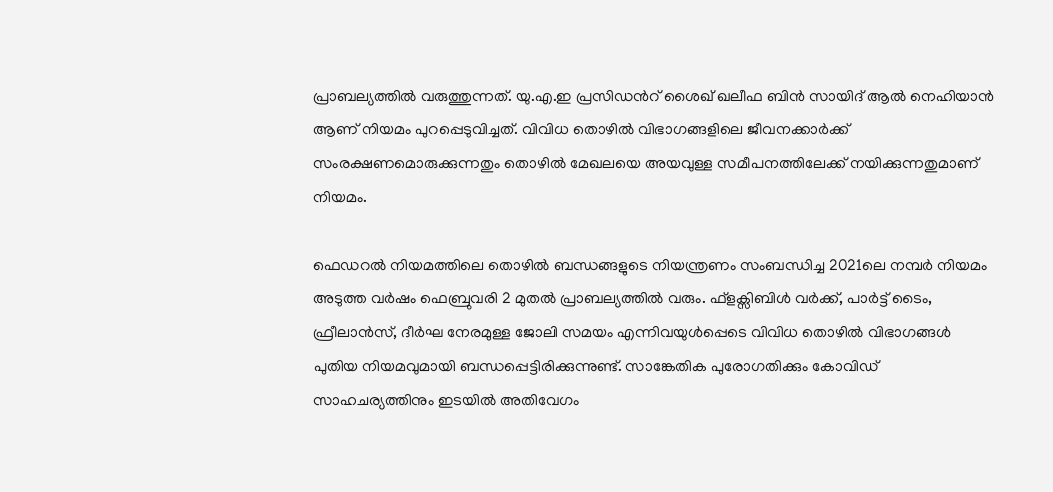പ്രാബല്യത്തിൽ വരുത്തുന്നത്. യു.എ.ഇ പ്രസിഡൻറ് ശൈഖ് ഖലീഫ ബിൻ സായിദ് ആൽ നെഹിയാൻ ആണ് നിയമം പുറപ്പെടുവിച്ചത്. വിവിധ തൊഴിൽ വിഭാഗങ്ങളിലെ ജീവനക്കാർക്ക് സംരക്ഷണമൊരുക്കുന്നതും തൊഴിൽ മേഖലയെ അയവുള്ള സമീപനത്തിലേക്ക് നയിക്കുന്നതുമാണ് നിയമം.

ഫെഡറൽ നിയമത്തിലെ തൊഴിൽ ബന്ധങ്ങളുടെ നിയന്ത്രണം സംബന്ധിച്ച 2021ലെ നമ്പർ നിയമം അടുത്ത വർഷം ഫെബ്രുവരി 2 മുതൽ പ്രാബല്യത്തിൽ വരും. ഫ്ളക്സിബിൾ വർക്ക്, പാർട്ട് ടൈം, ഫ്രീലാൻസ്, ദീർഘ നേരമുള്ള ജോലി സമയം എന്നിവയുൾപ്പെടെ വിവിധ തൊഴിൽ വിഭാഗങ്ങൾ പുതിയ നിയമവുമായി ബന്ധപ്പെട്ടിരിക്കുന്നുണ്ട്. സാങ്കേതിക പുരോഗതിക്കും കോവിഡ് സാഹചര്യത്തിനും ഇടയിൽ അതിവേഗം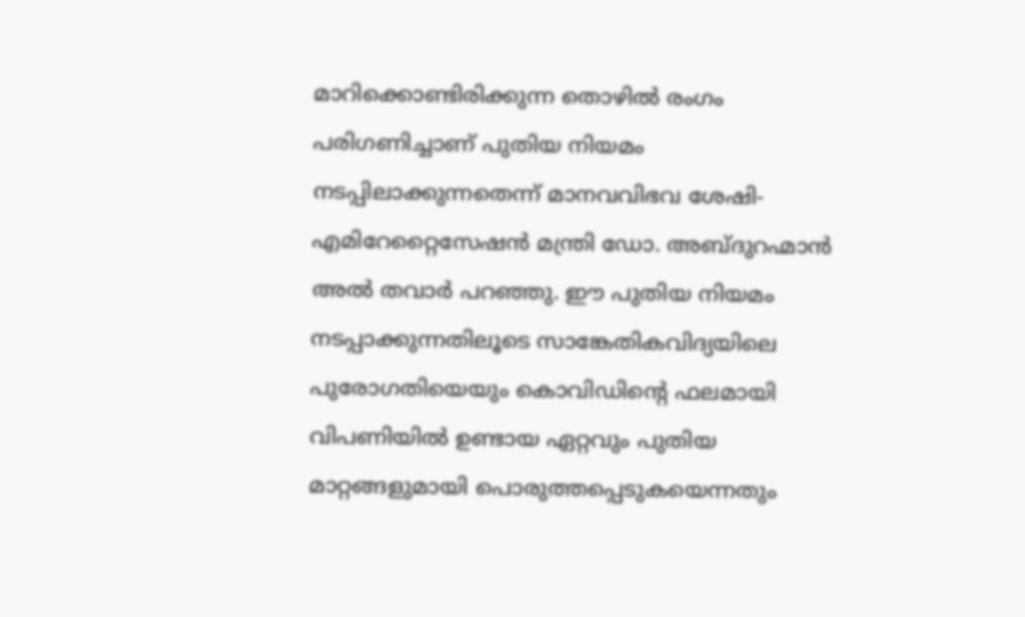മാറിക്കൊണ്ടിരിക്കുന്ന തൊഴിൽ രംഗം പരിഗണിച്ചാണ് പുതിയ നിയമം നടപ്പിലാക്കുന്നതെന്ന് മാനവവിഭവ ശേഷി- എമിറേറ്റൈസേഷൻ മന്ത്രി ഡോ. അബ്ദുറഹ്മാൻ അൽ തവാർ പറഞ്ഞു. ഈ പുതിയ നിയമം നടപ്പാക്കുന്നതിലൂടെ സാങ്കേതികവിദ്യയിലെ പുരോഗതിയെയും കൊവിഡിന്റെ ഫലമായി വിപണിയിൽ ഉണ്ടായ ഏറ്റവും പുതിയ മാറ്റങ്ങളുമായി പൊരുത്തപ്പെടുകയെന്നതും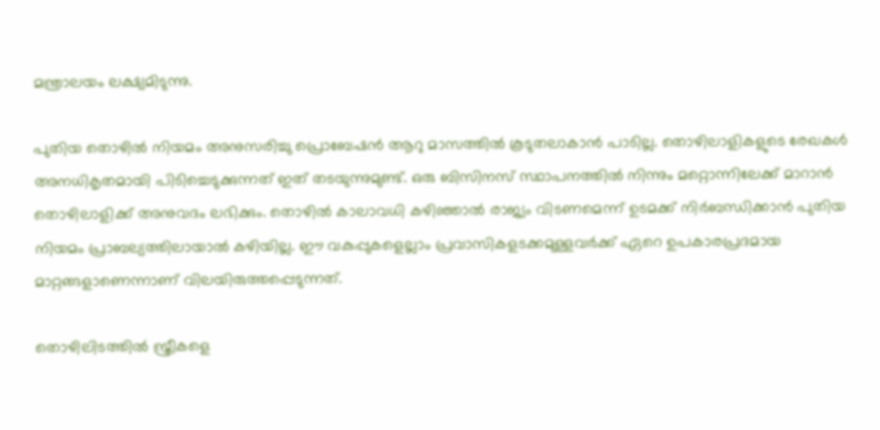മന്ത്രാലയം ലക്ഷ്യമിടുന്നു.

പുതിയ തൊഴിൽ നിയമം അനുസരിച്ചു പ്രൊബേഷൻ ആറു മാസത്തിൽ കൂടുതലാകാൻ പാടില്ല. തൊഴിലാളികളുടെ രേഖകൾ അനധികൃതമായി പിടിച്ചെടുക്കുന്നത് ഇത് തടയുന്നുമുണ്ട്. ഒരു ബിസിനസ് സ്ഥാപനത്തിൽ നിന്നും മറ്റൊന്നിലേക്ക് മാറാൻ തൊഴിലാളിക്ക് അനുവദം ലഭിക്കും. തൊഴിൽ കാലാവധി കഴിഞ്ഞാൽ രാജ്യം വിടണമെന്ന് ഉടമക്ക് നിർബന്ധിക്കാൻ പുതിയ നിയമം പ്രാബല്യത്തിലായാൽ കഴിയില്ല. ഈ വകുപ്പുകളെല്ലാം പ്രവാസികളടക്കമുള്ളവർക്ക് ഏറെ ഉപകാരപ്രദമായ മാറ്റങ്ങളാണെന്നാണ് വിലയിരുത്തപ്പെടുന്നത്.

തൊഴിലിടത്തിൽ സ്ത്രീകളെ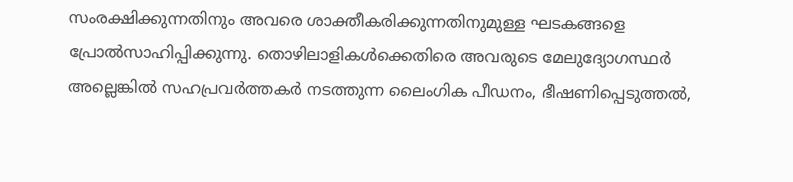സംരക്ഷിക്കുന്നതിനും അവരെ ശാക്തീകരിക്കുന്നതിനുമുള്ള ഘടകങ്ങളെ പ്രോൽസാഹിപ്പിക്കുന്നു. തൊഴിലാളികൾക്കെതിരെ അവരുടെ മേലുദ്യോഗസ്ഥർ അല്ലെങ്കിൽ സഹപ്രവർത്തകർ നടത്തുന്ന ലൈംഗിക പീഡനം, ഭീഷണിപ്പെടുത്തൽ,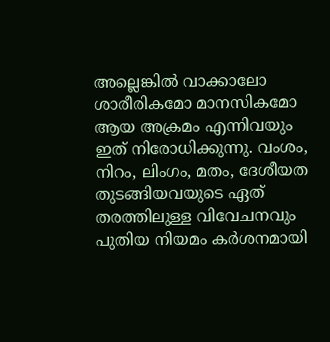അല്ലെങ്കിൽ വാക്കാലോ ശാരീരികമോ മാനസികമോ ആയ അക്രമം എന്നിവയും ഇത് നിരോധിക്കുന്നു. വംശം, നിറം, ലിംഗം, മതം, ദേശീയത തുടങ്ങിയവയുടെ ഏത് തരത്തിലുള്ള വിവേചനവും പുതിയ നിയമം കർശനമായി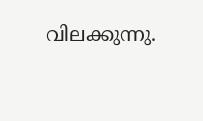വിലക്കുന്നു.